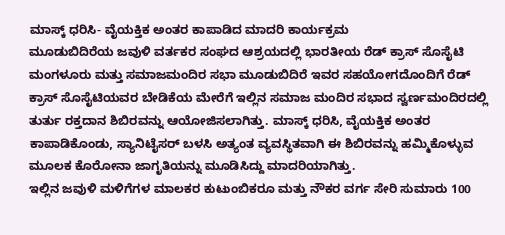ಮಾಸ್ಕ್ ಧರಿಸಿ- ವೈಯಕ್ತಿಕ ಅಂತರ ಕಾಪಾಡಿದ ಮಾದರಿ ಕಾರ್ಯಕ್ರಮ
ಮೂಡುಬಿದಿರೆಯ ಜವುಳಿ ವರ್ತಕರ ಸಂಘದ ಆಶ್ರಯದಲ್ಲಿ ಭಾರತೀಯ ರೆಡ್ ಕ್ರಾಸ್ ಸೊಸೈಟಿ ಮಂಗಳೂರು ಮತ್ತು ಸಮಾಜಮಂದಿರ ಸಭಾ ಮೂಡುಬಿದಿರೆ ಇವರ ಸಹಯೋಗದೊಂದಿಗೆ ರೆಡ್ ಕ್ರಾಸ್ ಸೊಸೈಟಿಯವರ ಬೇಡಿಕೆಯ ಮೇರೆಗೆ ಇಲ್ಲಿನ ಸಮಾಜ ಮಂದಿರ ಸಭಾದ ಸ್ವರ್ಣಮಂದಿರದಲ್ಲಿ ತುರ್ತು ರಕ್ತದಾನ ಶಿಬಿರವನ್ನು ಆಯೋಜಿಸಲಾಗಿತ್ತು. ಮಾಸ್ಕ್ ಧರಿಸಿ, ವೈಯಕ್ತಿಕ ಅಂತರ ಕಾಪಾಡಿಕೊಂಡು, ಸ್ಯಾನಿಟೈಸರ್ ಬಳಸಿ ಅತ್ಯಂತ ವ್ಯವಸ್ಥಿತವಾಗಿ ಈ ಶಿಬಿರವನ್ನು ಹಮ್ಮಿಕೊಳ್ಳುವ ಮೂಲಕ ಕೊರೋನಾ ಜಾಗೃತಿಯನ್ನು ಮೂಡಿಸಿದ್ದು ಮಾದರಿಯಾಗಿತ್ತು.
ಇಲ್ಲಿನ ಜವುಳಿ ಮಳಿಗೆಗಳ ಮಾಲಕರ ಕುಟುಂಬಿಕರೂ ಮತ್ತು ನೌಕರ ವರ್ಗ ಸೇರಿ ಸುಮಾರು 100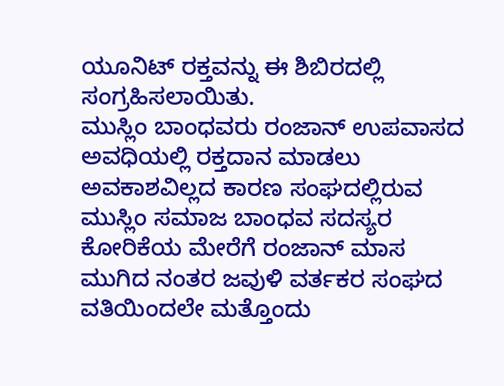ಯೂನಿಟ್ ರಕ್ತವನ್ನು ಈ ಶಿಬಿರದಲ್ಲಿ ಸಂಗ್ರಹಿಸಲಾಯಿತು.
ಮುಸ್ಲಿಂ ಬಾಂಧವರು ರಂಜಾನ್ ಉಪವಾಸದ ಅವಧಿಯಲ್ಲಿ ರಕ್ತದಾನ ಮಾಡಲು ಅವಕಾಶವಿಲ್ಲದ ಕಾರಣ ಸಂಘದಲ್ಲಿರುವ ಮುಸ್ಲಿಂ ಸಮಾಜ ಬಾಂಧವ ಸದಸ್ಯರ ಕೋರಿಕೆಯ ಮೇರೆಗೆ ರಂಜಾನ್ ಮಾಸ ಮುಗಿದ ನಂತರ ಜವುಳಿ ವರ್ತಕರ ಸಂಘದ ವತಿಯಿಂದಲೇ ಮತ್ತೊಂದು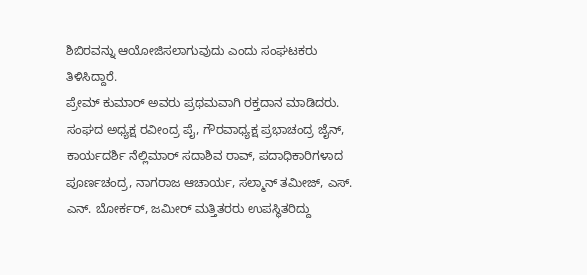ಶಿಬಿರವನ್ನು ಆಯೋಜಿಸಲಾಗುವುದು ಎಂದು ಸಂಘಟಕರು ತಿಳಿಸಿದ್ದಾರೆ.
ಪ್ರೇಮ್ ಕುಮಾರ್ ಅವರು ಪ್ರಥಮವಾಗಿ ರಕ್ತದಾನ ಮಾಡಿದರು. ಸಂಘದ ಅಧ್ಯಕ್ಷ ರವೀಂದ್ರ ಪೈ, ಗೌರವಾಧ್ಯಕ್ಷ ಪ್ರಭಾಚಂದ್ರ ಜೈನ್, ಕಾರ್ಯದರ್ಶಿ ನೆಲ್ಲಿಮಾರ್ ಸದಾಶಿವ ರಾವ್, ಪದಾಧಿಕಾರಿಗಳಾದ ಪೂರ್ಣಚಂದ್ರ, ನಾಗರಾಜ ಆಚಾರ್ಯ, ಸಲ್ಮಾನ್ ತಮೀಜ್, ಎಸ್. ಎನ್. ಬೋರ್ಕರ್, ಜಮೀರ್ ಮತ್ತಿತರರು ಉಪಸ್ಥಿತರಿದ್ದು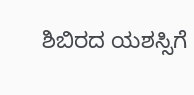ಶಿಬಿರದ ಯಶಸ್ಸಿಗೆ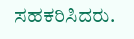ಸಹಕರಿಸಿದರು.